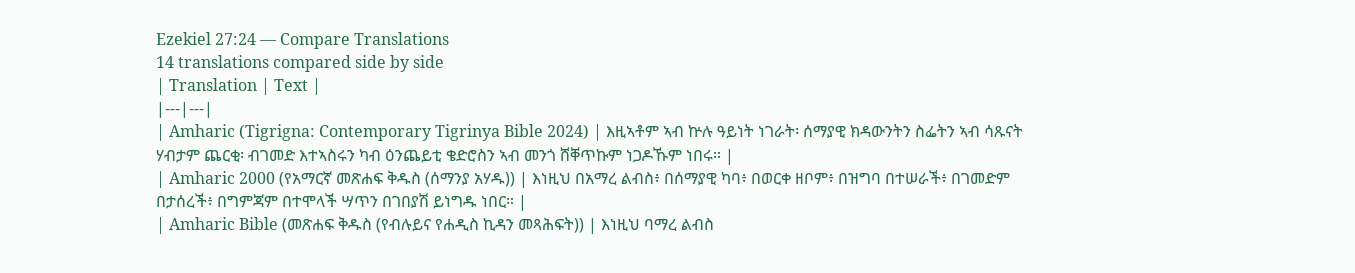Ezekiel 27:24 — Compare Translations
14 translations compared side by side
| Translation | Text |
|---|---|
| Amharic (Tigrigna: Contemporary Tigrinya Bible 2024) | እዚኣቶም ኣብ ኵሉ ዓይነት ነገራት፡ ሰማያዊ ክዳውንትን ስፌትን ኣብ ሳጹናት ሃብታም ጨርቂ፡ ብገመድ እተኣስሩን ካብ ዕንጨይቲ ቄድሮስን ኣብ መንጎ ሸቐጥኩም ነጋዶኹም ነበሩ። |
| Amharic 2000 (የአማርኛ መጽሐፍ ቅዱስ (ሰማንያ አሃዱ)) | እነዚህ በአማረ ልብስ፥ በሰማያዊ ካባ፥ በወርቀ ዘቦም፥ በዝግባ በተሠራች፥ በገመድም በታሰረች፥ በግምጃም በተሞላች ሣጥን በገበያሽ ይነግዱ ነበር። |
| Amharic Bible (መጽሐፍ ቅዱስ (የብሉይና የሐዲስ ኪዳን መጻሕፍት)) | እነዚህ ባማረ ልብስ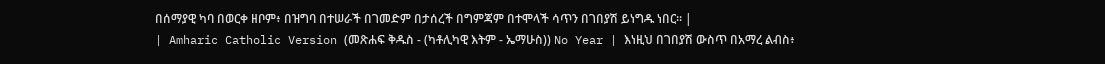በሰማያዊ ካባ በወርቀ ዘቦም፥ በዝግባ በተሠራች በገመድም በታሰረች በግምጃም በተሞላች ሳጥን በገበያሽ ይነግዱ ነበር። |
| Amharic Catholic Version (መጽሐፍ ቅዱስ - (ካቶሊካዊ እትም - ኤማሁስ)) No Year | እነዚህ በገበያሽ ውስጥ በአማረ ልብስ፥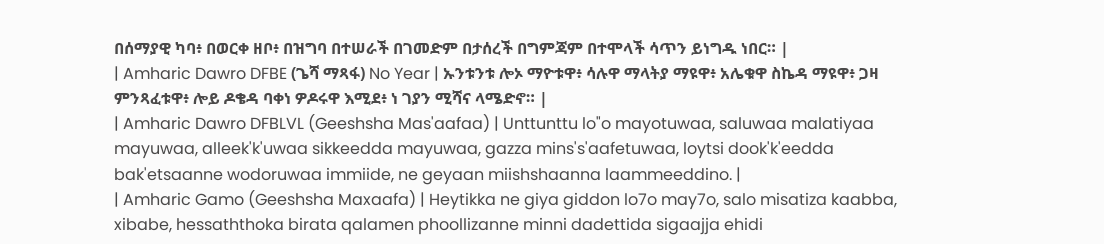በሰማያዊ ካባ፥ በወርቀ ዘቦ፥ በዝግባ በተሠራች በገመድም በታሰረች በግምጃም በተሞላች ሳጥን ይነግዱ ነበር። |
| Amharic Dawro DFBE (ጌሻ ማጻፋ) No Year | ኡንቱንቱ ሎኦ ማዮቱዋ፥ ሳሉዋ ማላትያ ማዩዋ፥ አሌቁዋ ስኬዳ ማዩዋ፥ ጋዛ ምንጻፈቱዋ፥ ሎይ ዶቄዳ ባቀነ ዎዶሩዋ እሚደ፥ ነ ገያን ሚሻና ላሜድኖ። |
| Amharic Dawro DFBLVL (Geeshsha Mas'aafaa) | Unttunttu lo"o mayotuwaa, saluwaa malatiyaa mayuwaa, alleek'k'uwaa sikkeedda mayuwaa, gazza mins's'aafetuwaa, loytsi dook'k'eedda bak'etsaanne wodoruwaa immiide, ne geyaan miishshaanna laammeeddino. |
| Amharic Gamo (Geeshsha Maxaafa) | Heytikka ne giya giddon lo7o may7o, salo misatiza kaabba, xibabe, hessaththoka birata qalamen phoollizanne minni dadettida sigaajja ehidi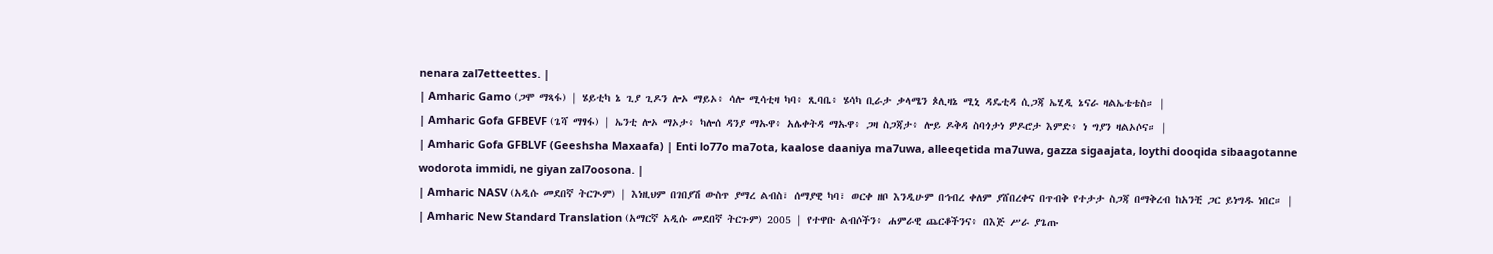nenara zal7etteettes. |
| Amharic Gamo (ጋሞ ማጻፋ) | ሄይቲካ ኔ ጊያ ጊዶን ሎኦ ማይኦ፥ ሳሎ ሚሳቲዛ ካባ፥ ጺባቤ፥ ሄሳካ ቢራታ ቃላሜን ጶሊዛኔ ሚኒ ዳዴቲዳ ሲጋጃ ኤሂዲ ኔናራ ዛልኤቴቴስ። |
| Amharic Gofa GFBEVF (ጌሻ ማፃፋ) | ኤንቲ ሎኦ ማኦታ፥ ካሎሰ ዳንያ ማኡዋ፥ አሌቀትዳ ማኡዋ፥ ጋዛ ስጋጃታ፥ ሎይ ዶቅዳ ስባጎታነ ዎዶሮታ እምድ፥ ነ ግያን ዛልኦሶና። |
| Amharic Gofa GFBLVF (Geeshsha Maxaafa) | Enti lo77o ma7ota, kaalose daaniya ma7uwa, alleeqetida ma7uwa, gazza sigaajata, loythi dooqida sibaagotanne wodorota immidi, ne giyan zal7oosona. |
| Amharic NASV (አዲሱ መደበኛ ትርጒም) | እነዚህም በገበያሽ ውስጥ ያማረ ልብስ፣ ሰማያዊ ካባ፣ ወርቀ ዘቦ እንዲሁም በኅብረ ቀለም ያሸበረቀና በጥብቅ የተታታ ስጋጃ በማቅረብ ከአንቺ ጋር ይነግዱ ነበር። |
| Amharic New Standard Translation (አማርኛ አዲሱ መደበኛ ትርጉም) 2005 | የተዋቡ ልብሶችን፥ ሐምራዊ ጨርቆችንና፥ በእጅ ሥራ ያጌጡ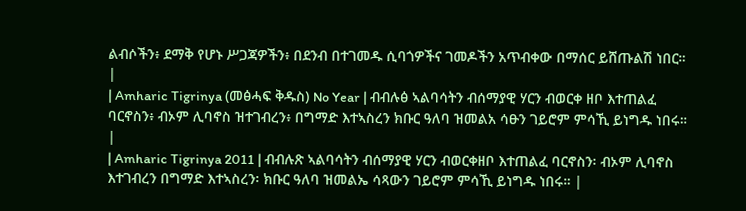ልብሶችን፥ ደማቅ የሆኑ ሥጋጃዎችን፥ በደንብ በተገመዱ ሲባጎዎችና ገመዶችን አጥብቀው በማሰር ይሸጡልሽ ነበር። |
| Amharic Tigrinya (መፅሓፍ ቅዱስ) No Year | ብብሉፅ ኣልባሳትን ብሰማያዊ ሃርን ብወርቀ ዘቦ እተጠልፈ ባርኖስን፥ ብኦም ሊባኖስ ዝተገብረን፥ በግማድ እተኣስረን ክቡር ዓለባ ዝመልአ ሳፁን ገይሮም ምሳኺ ይነግዱ ነበሩ። |
| Amharic Tigrinya 2011 | ብብሉጽ ኣልባሳትን ብሰማያዊ ሃርን ብወርቀዘቦ እተጠልፈ ባርኖስን፡ ብኦም ሊባኖስ እተገብረን በግማድ እተኣስረን፡ ክቡር ዓለባ ዝመልኤ ሳጻውን ገይሮም ምሳኺ ይነግዱ ነበሩ። |